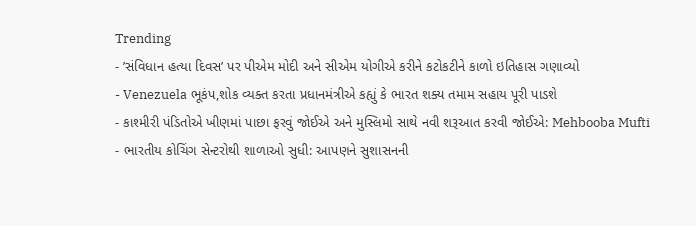Trending
- ’સંવિધાન હત્યા દિવસ’ પર પીએમ મોદી અને સીએમ યોગીએ કરીને કટોકટીને કાળો ઇતિહાસ ગણાવ્યો
- Venezuela ભૂકંપ,શોક વ્યક્ત કરતા પ્રધાનમંત્રીએ કહ્યું કે ભારત શક્ય તમામ સહાય પૂરી પાડશે
- કાશ્મીરી પંડિતોએ ખીણમાં પાછા ફરવું જોઈએ અને મુસ્લિમો સાથે નવી શરૂઆત કરવી જોઈએ: Mehbooba Mufti
- ભારતીય કોચિંગ સેન્ટરોથી શાળાઓ સુધી: આપણને સુશાસનની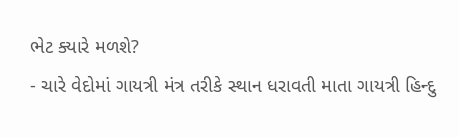ભેટ ક્યારે મળશે?
- ચારે વેદોમાં ગાયત્રી મંત્ર તરીકે સ્થાન ધરાવતી માતા ગાયત્રી હિન્દુ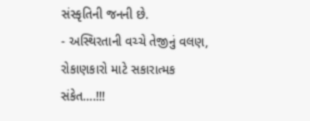સંસ્કૃતિની જનની છે.
- અસ્થિરતાની વચ્ચે તેજીનું વલણ, રોકાણકારો માટે સકારાત્મક સંકેત….!!!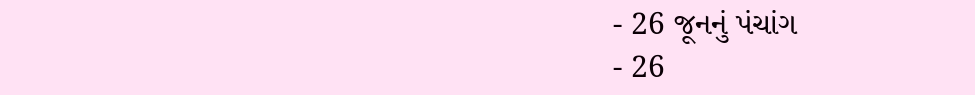- 26 જૂનનું પંચાંગ
- 26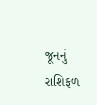જૂનનું રાશિફળ